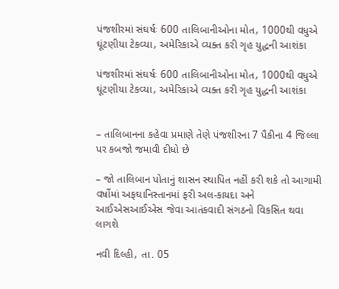પંજશીરમાં સંઘર્ષઃ 600 તાલિબાનીઓના મોત, 1000થી વધુએ ઘૂંટણીયા ટેકવ્યા, અમેરિકાએ વ્યક્ત કરી ગૃહ યુદ્ધની આશંકા

પંજશીરમાં સંઘર્ષઃ 600 તાલિબાનીઓના મોત, 1000થી વધુએ ઘૂંટણીયા ટેકવ્યા, અમેરિકાએ વ્યક્ત કરી ગૃહ યુદ્ધની આશંકા


– તાલિબાનના કહેવા પ્રમાણે તેણે પંજશીરના 7 પૈકીના 4 જિલ્લા પર કબજો જમાવી દીધો છે

– જો તાલિબાન પોતાનું શાસન સ્થાપિત નહીં કરી શકે તો આગામી વર્ષોમાં અફઘાનિસ્તાનમાં ફરી અલ-કાયદા અને આઈએસઆઈએસ જેવા આતંકવાદી સંગઠનો વિકસિત થવા લાગશે

નવી દિલ્હી, તા. 05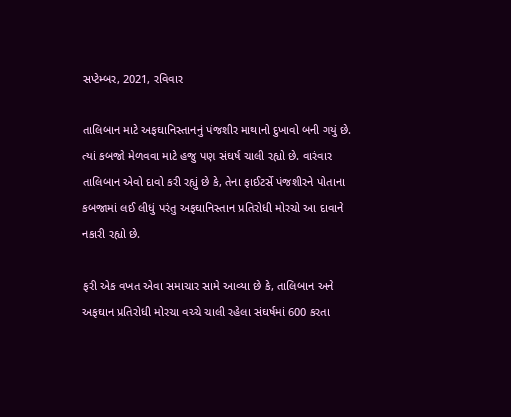સપ્ટેમ્બર, 2021, રવિવાર

તાલિબાન માટે અફઘાનિસ્તાનનું પંજશીર માથાનો દુખાવો બની ગયું છે. ત્યાં કબજો મેળવવા માટે હજુ પણ સંઘર્ષ ચાલી રહ્યો છે. વારંવાર તાલિબાન એવો દાવો કરી રહ્યું છે કે, તેના ફાઈટર્સે પંજશીરને પોતાના કબજામાં લઈ લીધું પરંતુ અફઘાનિસ્તાન પ્રતિરોધી મોરચો આ દાવાને નકારી રહ્યો છે.

ફરી એક વખત એવા સમાચાર સામે આવ્યા છે કે, તાલિબાન અને અફઘાન પ્રતિરોધી મોરચા વચ્ચે ચાલી રહેલા સંઘર્ષમાં 600 કરતા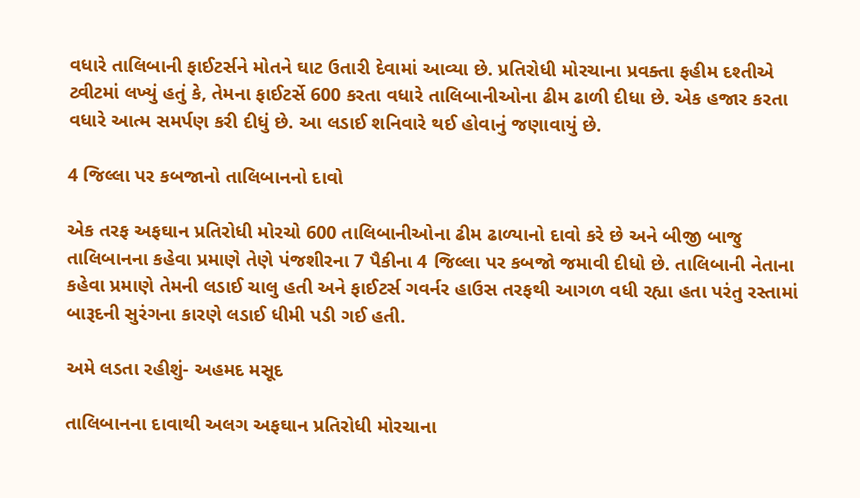વધારે તાલિબાની ફાઈટર્સને મોતને ઘાટ ઉતારી દેવામાં આવ્યા છે. પ્રતિરોધી મોરચાના પ્રવક્તા ફહીમ દશ્તીએ ટ્વીટમાં લખ્યું હતું કે, તેમના ફાઈટર્સે 600 કરતા વધારે તાલિબાનીઓના ઢીમ ઢાળી દીધા છે. એક હજાર કરતા વધારે આત્મ સમર્પણ કરી દીધું છે. આ લડાઈ શનિવારે થઈ હોવાનું જણાવાયું છે.

4 જિલ્લા પર કબજાનો તાલિબાનનો દાવો

એક તરફ અફઘાન પ્રતિરોધી મોરચો 600 તાલિબાનીઓના ઢીમ ઢાળ્યાનો દાવો કરે છે અને બીજી બાજુ તાલિબાનના કહેવા પ્રમાણે તેણે પંજશીરના 7 પૈકીના 4 જિલ્લા પર કબજો જમાવી દીધો છે. તાલિબાની નેતાના કહેવા પ્રમાણે તેમની લડાઈ ચાલુ હતી અને ફાઈટર્સ ગવર્નર હાઉસ તરફથી આગળ વધી રહ્યા હતા પરંતુ રસ્તામાં બારૂદની સુરંગના કારણે લડાઈ ધીમી પડી ગઈ હતી.

અમે લડતા રહીશું- અહમદ મસૂદ

તાલિબાનના દાવાથી અલગ અફઘાન પ્રતિરોધી મોરચાના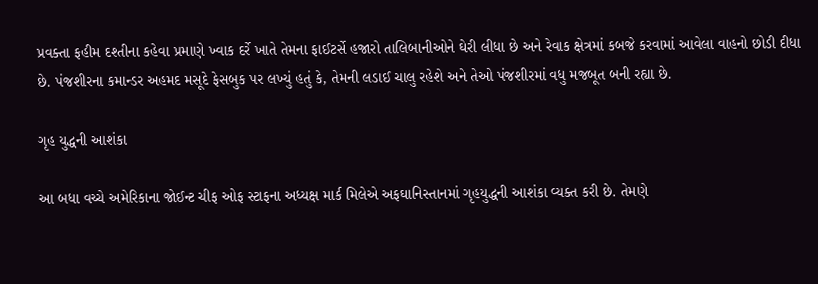પ્રવક્તા ફહીમ દશ્તીના કહેવા પ્રમાણે ખ્વાક દર્રે ખાતે તેમના ફાઈટર્સે હજારો તાલિબાનીઓને ઘેરી લીધા છે અને રેવાક ક્ષેત્રમાં કબજે કરવામાં આવેલા વાહનો છોડી દીધા છે. પંજશીરના કમાન્ડર અહમદ મસૂદે ફેસબુક પર લખ્યું હતું કે, તેમની લડાઈ ચાલુ રહેશે અને તેઓ પંજશીરમાં વધુ મજબૂત બની રહ્યા છે.

ગૃહ યુદ્ધની આશંકા

આ બધા વચ્ચે અમેરિકાના જોઈન્ટ ચીફ ઓફ સ્ટાફના અધ્યક્ષ માર્ક મિલેએ અફઘાનિસ્તાનમાં ગૃહયુદ્ધની આશંકા વ્યક્ત કરી છે. તેમણે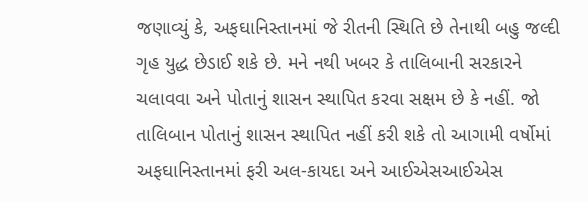જણાવ્યું કે, અફઘાનિસ્તાનમાં જે રીતની સ્થિતિ છે તેનાથી બહુ જલ્દી ગૃહ યુદ્ધ છેડાઈ શકે છે. મને નથી ખબર કે તાલિબાની સરકારને ચલાવવા અને પોતાનું શાસન સ્થાપિત કરવા સક્ષમ છે કે નહીં. જો તાલિબાન પોતાનું શાસન સ્થાપિત નહીં કરી શકે તો આગામી વર્ષોમાં અફઘાનિસ્તાનમાં ફરી અલ-કાયદા અને આઈએસઆઈએસ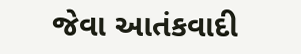જેવા આતંકવાદી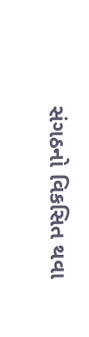સંગઠનો વિકસિત થવા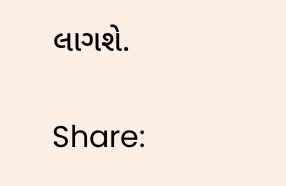લાગશે.

Share: